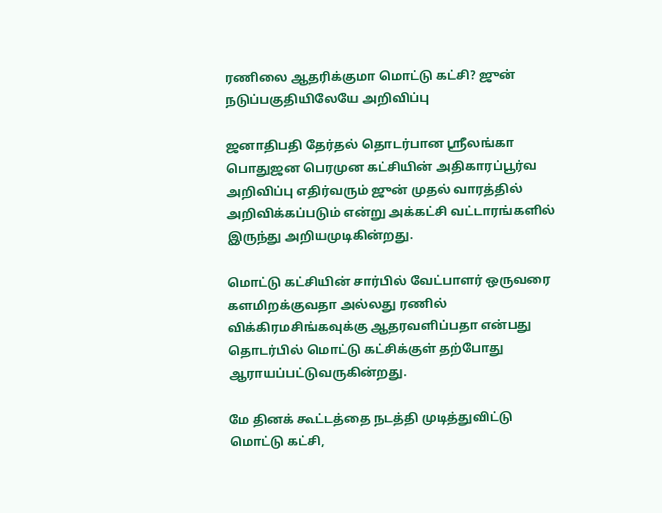ரணிலை ஆதரிக்குமா மொட்டு கட்சி? ஜுன் நடுப்பகுதியிலேயே அறிவிப்பு

ஜனாதிபதி தேர்தல் தொடர்பான ஸ்ரீலங்கா பொதுஜன பெரமுன கட்சியின் அதிகாரப்பூர்வ அறிவிப்பு எதிர்வரும் ஜுன் முதல் வாரத்தில் அறிவிக்கப்படும் என்று அக்கட்சி வட்டாரங்களில் இருந்து அறியமுடிகின்றது.

மொட்டு கட்சியின் சார்பில் வேட்பாளர் ஒருவரை களமிறக்குவதா அல்லது ரணில் விக்கிரமசிங்கவுக்கு ஆதரவளிப்பதா என்பது தொடர்பில் மொட்டு கட்சிக்குள் தற்போது ஆராயப்பட்டுவருகின்றது.

மே தினக் கூட்டத்தை நடத்தி முடித்துவிட்டு மொட்டு கட்சி,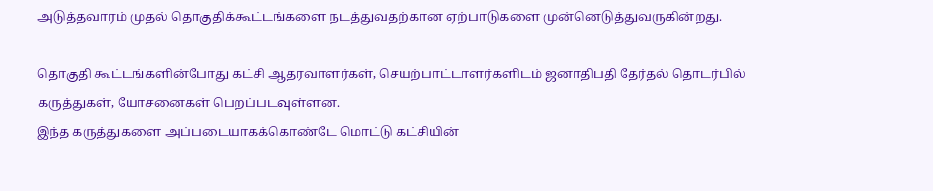அடுத்தவாரம் முதல் தொகுதிக்கூட்டங்களை நடத்துவதற்கான ஏற்பாடுகளை முன்னெடுத்துவருகின்றது.

தொகுதி கூட்டங்களின்போது கட்சி ஆதரவாளர்கள், செயற்பாட்டாளர்களிடம் ஜனாதிபதி தேர்தல் தொடர்பில் கருத்துகள், யோசனைகள் பெறப்படவுள்ளன.
இந்த கருத்துகளை அப்படையாகக்கொண்டே மொட்டு கட்சியின்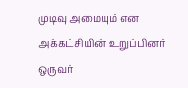முடிவு அமையும் என அக்கட்சியின் உறுப்பினர் ஒருவர்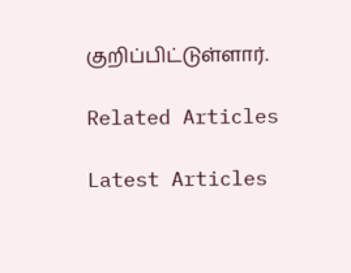குறிப்பிட்டுள்ளார்.

Related Articles

Latest Articles